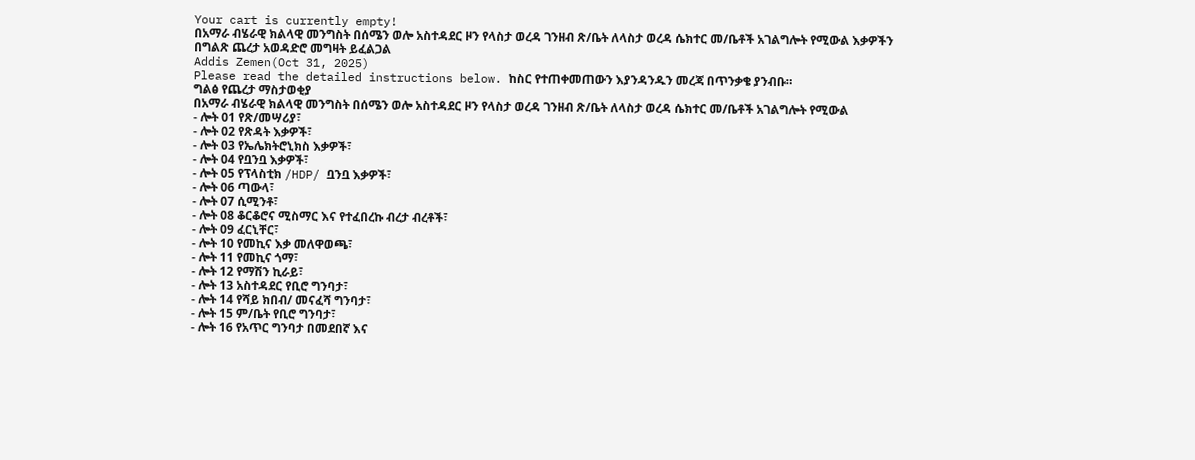Your cart is currently empty!
በአማራ ብሄራዊ ክልላዊ መንግስት በሰሜን ወሎ አስተዳደር ዞን የላስታ ወረዳ ገንዘብ ጽ/ቤት ለላስታ ወረዳ ሴክተር መ/ቤቶች አገልግሎት የሚውል እቃዎችን በግልጽ ጨረታ አወዳድሮ መግዛት ይፈልጋል
Addis Zemen(Oct 31, 2025)
Please read the detailed instructions below. ከስር የተጠቀመጠውን እያንዳንዱን መረጃ በጥንቃቄ ያንብቡ።
ግልፅ የጨረታ ማስታወቂያ
በአማራ ብሄራዊ ክልላዊ መንግስት በሰሜን ወሎ አስተዳደር ዞን የላስታ ወረዳ ገንዘብ ጽ/ቤት ለላስታ ወረዳ ሴክተር መ/ቤቶች አገልግሎት የሚውል
- ሎት 01 የጽ/መሣሪያ፣
- ሎት 02 የጽዳት እቃዎች፣
- ሎት 03 የኤሌክትሮኒክስ እቃዎች፣
- ሎት 04 የቧንቧ እቃዎች፣
- ሎት 05 የፕላስቲክ /HDP/ ቧንቧ እቃዎች፣
- ሎት 06 ጣውላ፣
- ሎት 07 ሲሚንቶ፣
- ሎት 08 ቆርቆሮና ሚስማር እና የተፈበረኩ ብረታ ብረቶች፣
- ሎት 09 ፈርኒቸር፣
- ሎት 10 የመኪና እቃ መለዋወጫ፣
- ሎት 11 የመኪና ጎማ፣
- ሎት 12 የማሽን ኪራይ፣
- ሎት 13 አስተዳደር የቢሮ ግንባታ፣
- ሎት 14 የሻይ ክበብ/ መናፈሻ ግንባታ፣
- ሎት 15 ም/ቤት የቢሮ ግንባታ፣
- ሎት 16 የአጥር ግንባታ በመደበኛ እና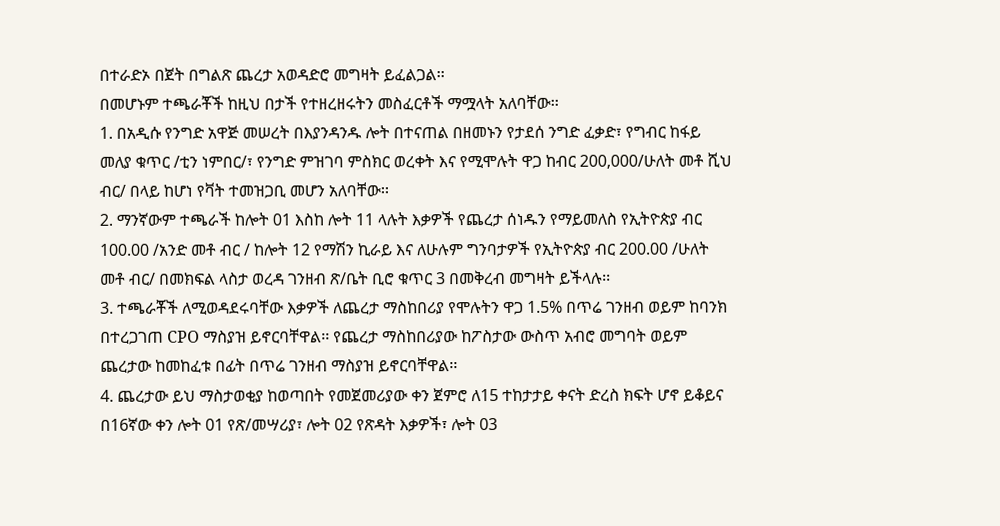በተራድኦ በጀት በግልጽ ጨረታ አወዳድሮ መግዛት ይፈልጋል፡፡
በመሆኑም ተጫራቾች ከዚህ በታች የተዘረዘሩትን መስፈርቶች ማሟላት አለባቸው፡፡
1. በአዲሱ የንግድ አዋጅ መሠረት በእያንዳንዱ ሎት በተናጠል በዘመኑን የታደሰ ንግድ ፈቃድ፣ የግብር ከፋይ መለያ ቁጥር /ቲን ነምበር/፣ የንግድ ምዝገባ ምስክር ወረቀት እና የሚሞሉት ዋጋ ከብር 200,000/ሁለት መቶ ሺህ ብር/ በላይ ከሆነ የቫት ተመዝጋቢ መሆን አለባቸው፡፡
2. ማንኛውም ተጫራች ከሎት 01 እስከ ሎት 11 ላሉት እቃዎች የጨረታ ሰነዱን የማይመለስ የኢትዮጵያ ብር 100.00 /አንድ መቶ ብር / ከሎት 12 የማሽን ኪራይ እና ለሁሉም ግንባታዎች የኢትዮጵያ ብር 200.00 /ሁለት መቶ ብር/ በመክፍል ላስታ ወረዳ ገንዘብ ጽ/ቤት ቢሮ ቁጥር 3 በመቅረብ መግዛት ይችላሉ፡፡
3. ተጫራቾች ለሚወዳደሩባቸው እቃዎች ለጨረታ ማስከበሪያ የሞሉትን ዋጋ 1.5% በጥሬ ገንዘብ ወይም ከባንክ በተረጋገጠ CPO ማስያዝ ይኖርባቸዋል፡፡ የጨረታ ማስከበሪያው ከፖስታው ውስጥ አብሮ መግባት ወይም ጨረታው ከመከፈቱ በፊት በጥሬ ገንዘብ ማስያዝ ይኖርባቸዋል፡፡
4. ጨረታው ይህ ማስታወቂያ ከወጣበት የመጀመሪያው ቀን ጀምሮ ለ15 ተከታታይ ቀናት ድረስ ክፍት ሆኖ ይቆይና በ16ኛው ቀን ሎት 01 የጽ/መሣሪያ፣ ሎት 02 የጽዳት እቃዎች፣ ሎት 03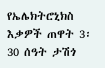የኤሌክትሮኒክስ እቃዎች ጠዋት 3፡30 ሰዓት ታሽጎ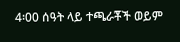4፡00 ሰዓት ላይ ተጫራቾች ወይም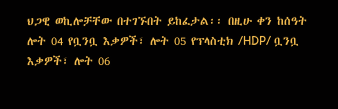ህጋዊ ወኪሎቻቸው በተገኙበት ይከፈታል፡፡ በዚሁ ቀን ከሰዓት ሎት 04 የቧንቧ እቃዎች፣ ሎት 05 የፕላስቲክ /HDP/ ቧንቧ እቃዎች፣ ሎት 06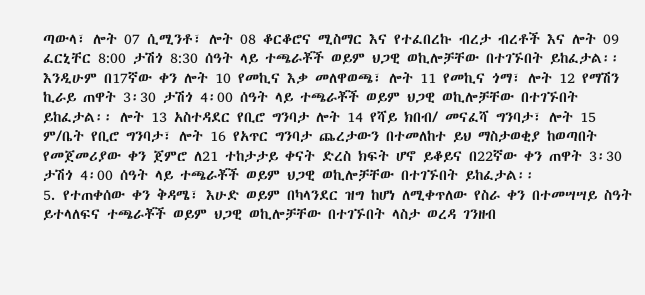ጣውላ፣ ሎት 07 ሲሚንቶ፣ ሎት 08 ቆርቆሮና ሚስማር እና የተፈበረኩ ብረታ ብረቶች እና ሎት 09 ፈርኒቸር 8:00 ታሽጎ 8:30 ሰዓት ላይ ተጫራቾች ወይም ህጋዊ ወኪሎቻቸው በተገኙበት ይከፈታል፡፡ እንዲሁም በ17ኛው ቀን ሎት 10 የመኪና እቃ መለዋወጫ፣ ሎት 11 የመኪና ጎማ፣ ሎት 12 የማሽን ኪራይ ጠዋት 3፡30 ታሽጎ 4፡00 ሰዓት ላይ ተጫራቾች ወይም ህጋዊ ወኪሎቻቸው በተገኙበት ይከፈታል፡፡ ሎት 13 አስተዳደር የቢሮ ግንባታ ሎት 14 የሻይ ክበብ/ መናፈሻ ግንባታ፣ ሎት 15 ም/ቤት የቢሮ ግንባታ፣ ሎት 16 የአጥር ግንባታ ጨረታውን በተመለከተ ይህ ማስታወቂያ ከወጣበት የመጀመሪያው ቀን ጀምሮ ለ21 ተከታታይ ቀናት ድረስ ክፍት ሆኖ ይቆይና በ22ኛው ቀን ጠዋት 3፡30 ታሽጎ 4፡00 ሰዓት ላይ ተጫራቾች ወይም ህጋዊ ወኪሎቻቸው በተገኙበት ይከፈታል፡፡
5. የተጠቀሰው ቀን ቅዳሜ፣ እሁድ ወይም በካላንደር ዝግ ከሆነ ለሚቀጥለው የስራ ቀን በተመሣሣይ ስዓት ይተላለፍና ተጫራቾች ወይም ህጋዊ ወኪሎቻቸው በተገኙበት ላስታ ወረዳ ገንዘብ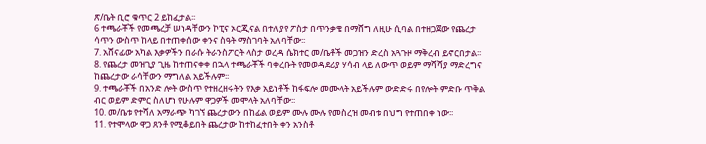ጽ/ቤት ቢሮ ቁጥር 2 ይከፈታል፡፡
6 ተጫራቾች የመጫረቻ ሠነዳቸውን ኮፒና ኦርጂናል በተለያየ ፖስታ በጥንቃቄ በማሸግ ለዚሁ ሲባል በተዘጋጀው የጨረታ ሳጥን ውስጥ ከላይ በተጠቀሰው ቀንና ስዓት ማስገባት አለባቸው፡፡
7. አሸናፊው አካል እቃዎችን በራሱ ትራንስፖርት ላስታ ወረዳ ሴክተር መ/ቤቶች መጋዝን ድረስ አጓጉዞ ማቅረብ ይኖርበታል፡፡
8. የጨረታ መዝጊያ ጊዜ ከተጠናቀቀ በኋላ ተጫራቾች ባቀረቡት የመወዳደሪያ ሃሳብ ላይ ለውጥ ወይም ማሻሻያ ማድረግና ከጨረታው ራሳቸውን ማግለል አይችሉም፡፡
9. ተጫራቾች በአንድ ሎት ውስጥ የተዘረዘሩትን የእቃ አይነቶች ከፋፍሎ መሙላት አይችሉም ውድድሩ በየሎት ምድቡ ጥቅል ብር ወይም ድምር ስለሆነ የሁሉም ዋጋዎች መሞላት አለባቸው፡፡
10. መ/ቤቱ የተሻለ አማራጭ ካገኘ ጨረታውን በከፊል ወይም ሙሉ ሙሉ የመስረዝ መብቱ በህግ የተጠበቀ ነው፡፡
11. የተሞላው ዋጋ ጸንቶ የሚቆይበት ጨረታው ከተከፈተበት ቀን አንስቶ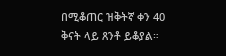በሚቆጠር ዝቅትኛ ቀን 40 ቅናት ላይ ጸንቶ ይቆያል።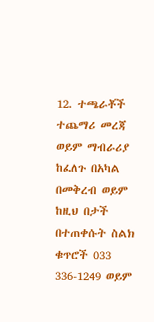12. ተጫራቾች ተጨማሪ መረጃ ወይም ማብራሪያ ከፈለጉ በአካል በመቅረብ ወይም ከዚህ በታች በተጠቀሱት ስልክ ቁጥሮች 033 336-1249 ወይም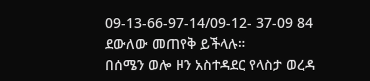09-13-66-97-14/09-12- 37-09 84 ደውለው መጠየቅ ይችላሉ።
በሰሜን ወሎ ዞን አስተዳደር የላስታ ወረዳ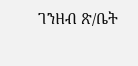ገንዘብ ጽ/ቤት